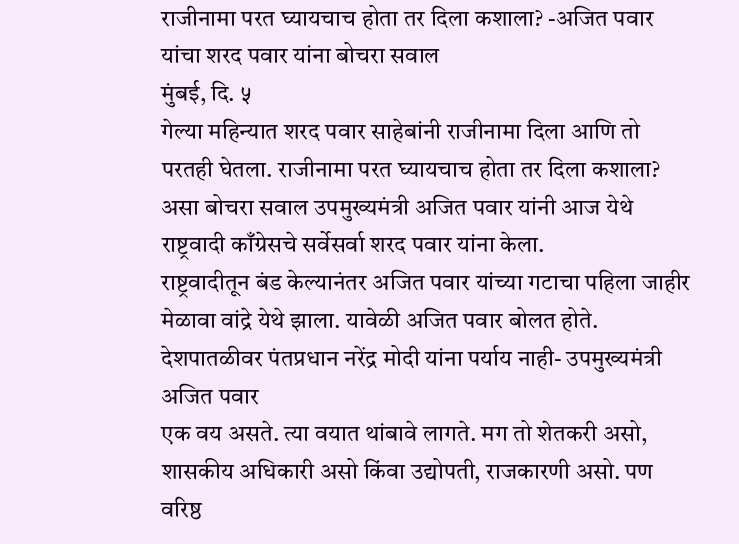राजीनामा परत घ्यायचाच होता तर दिला कशाला? -अजित पवार यांचा शरद पवार यांना बोचरा सवाल
मुंबई, दि. ५
गेल्या महिन्यात शरद पवार साहेबांनी राजीनामा दिला आणि तो परतही घेतला. राजीनामा परत घ्यायचाच होता तर दिला कशाला? असा बोचरा सवाल उपमुख्यमंत्री अजित पवार यांनी आज येथे राष्ट्रवादी काँग्रेसचे सर्वेसर्वा शरद पवार यांना केला.
राष्ट्रवादीतून बंड केल्यानंतर अजित पवार यांच्या गटाचा पहिला जाहीर मेळावा वांद्रे येथे झाला. यावेळी अजित पवार बोलत होते.
देशपातळीवर पंतप्रधान नरेंद्र मोदी यांना पर्याय नाही- उपमुख्यमंत्री अजित पवार
एक वय असते. त्या वयात थांबावे लागते. मग तो शेतकरी असो, शासकीय अधिकारी असो किंवा उद्योपती, राजकारणी असो. पण वरिष्ठ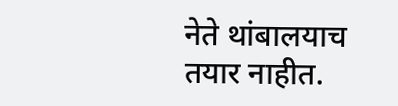नेते थांबालयाच तयार नाहीत.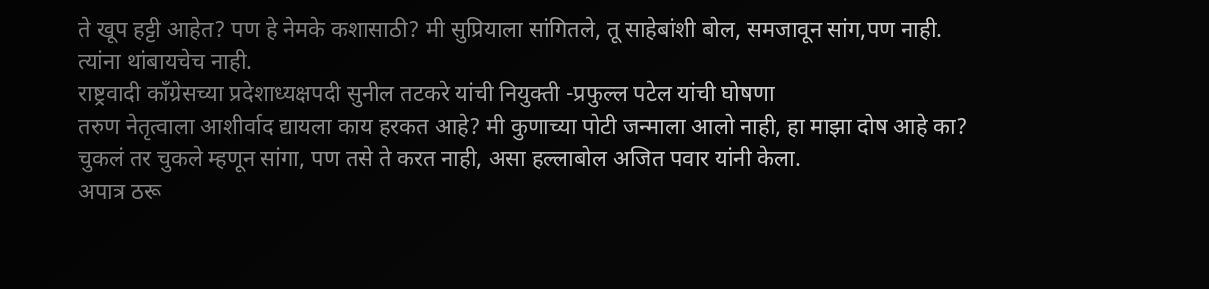ते खूप हट्टी आहेत? पण हे नेमके कशासाठी? मी सुप्रियाला सांगितले, तू साहेबांशी बोल, समजावून सांग,पण नाही. त्यांना थांबायचेच नाही.
राष्ट्रवादी काँग्रेसच्या प्रदेशाध्यक्षपदी सुनील तटकरे यांची नियुक्ती -प्रफुल्ल पटेल यांची घोषणा
तरुण नेतृत्वाला आशीर्वाद द्यायला काय हरकत आहे? मी कुणाच्या पोटी जन्माला आलो नाही, हा माझा दोष आहे का? चुकलं तर चुकले म्हणून सांगा, पण तसे ते करत नाही, असा हल्लाबोल अजित पवार यांनी केला.
अपात्र ठरू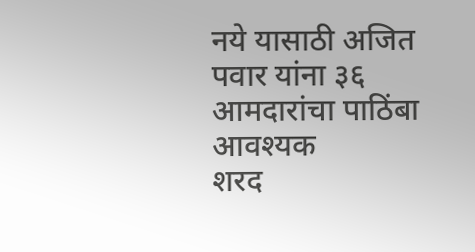नये यासाठी अजित पवार यांना ३६ आमदारांचा पाठिंबा आवश्यक
शरद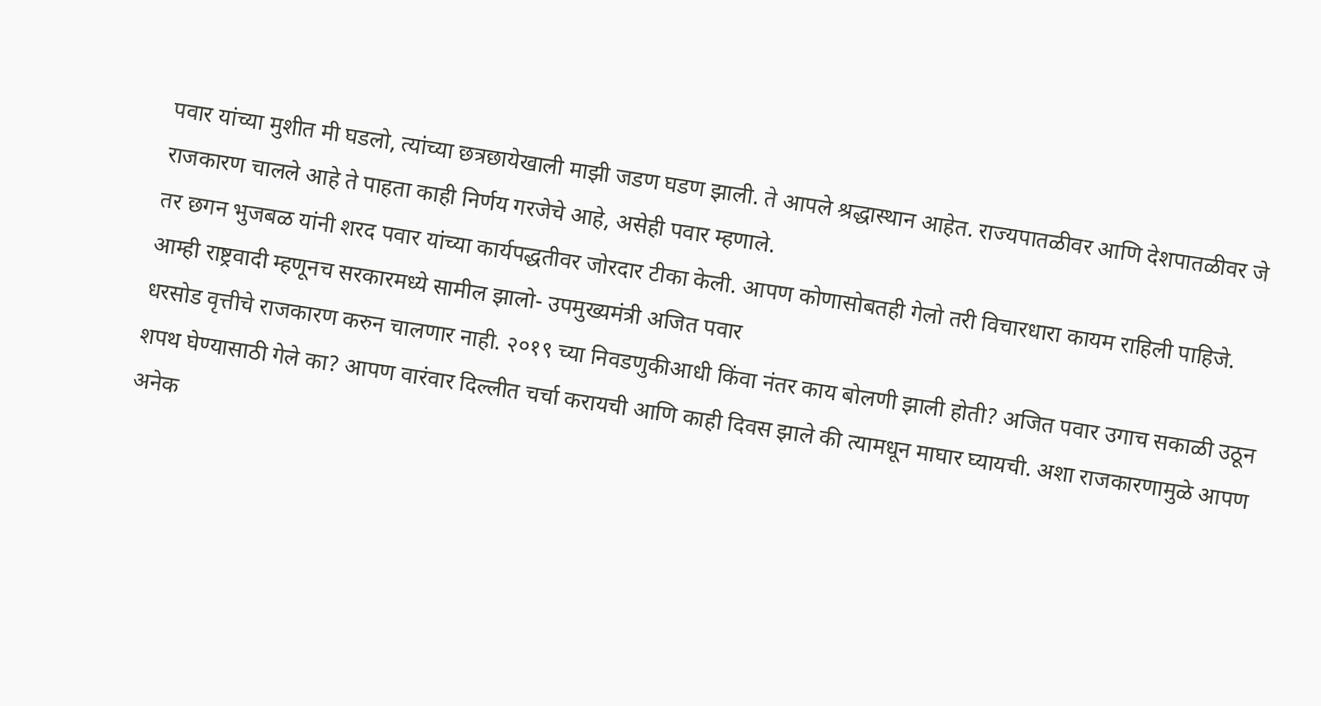पवार यांच्या मुशीत मी घडलो, त्यांच्या छत्रछायेखाली माझी जडण घडण झाली. ते आपले श्रद्धास्थान आहेत. राज्यपातळीवर आणि देशपातळीवर जे राजकारण चालले आहे ते पाहता काही निर्णय गरजेचे आहे, असेही पवार म्हणाले.
तर छगन भुजबळ यांनी शरद पवार यांच्या कार्यपद्धतीवर जोरदार टीका केली. आपण कोणासोबतही गेलो तरी विचारधारा कायम राहिली पाहिजे.
आम्ही राष्ट्रवादी म्हणूनच सरकारमध्ये सामील झालो- उपमुख्यमंत्री अजित पवार
धरसोड वृत्तीचे राजकारण करुन चालणार नाही. २०१९ च्या निवडणुकीआधी किंवा नंतर काय बोलणी झाली होती? अजित पवार उगाच सकाळी उठून शपथ घेण्यासाठी गेले का? आपण वारंवार दिल्लीत चर्चा करायची आणि काही दिवस झाले की त्यामधून माघार घ्यायची. अशा राजकारणामुळे आपण अनेक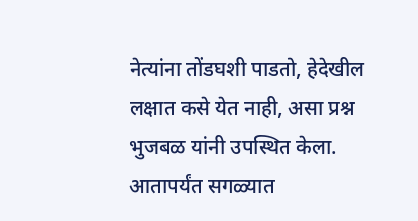नेत्यांना तोंडघशी पाडतो, हेदेखील लक्षात कसे येत नाही, असा प्रश्न भुजबळ यांनी उपस्थित केला.
आतापर्यंत सगळ्यात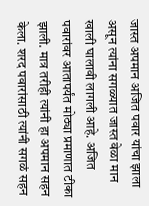जास्त अपमान अजित पवार यांचा झाला असून त्यांना सगळ्यात जास्त वेळा मान खाली घालावी लागली आहे. अजित पवारांवर आतापर्यंत मोठ्या प्रमाणात टीका झाली. मात्र तरीही त्यांनी हा अपमान सहन केला. शरद पवारांसाठी त्यांनी सगळं सहन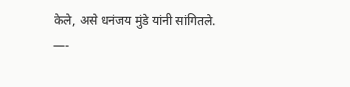केले, असे धनंजय मुंडे यांनी सांगितले.
—-